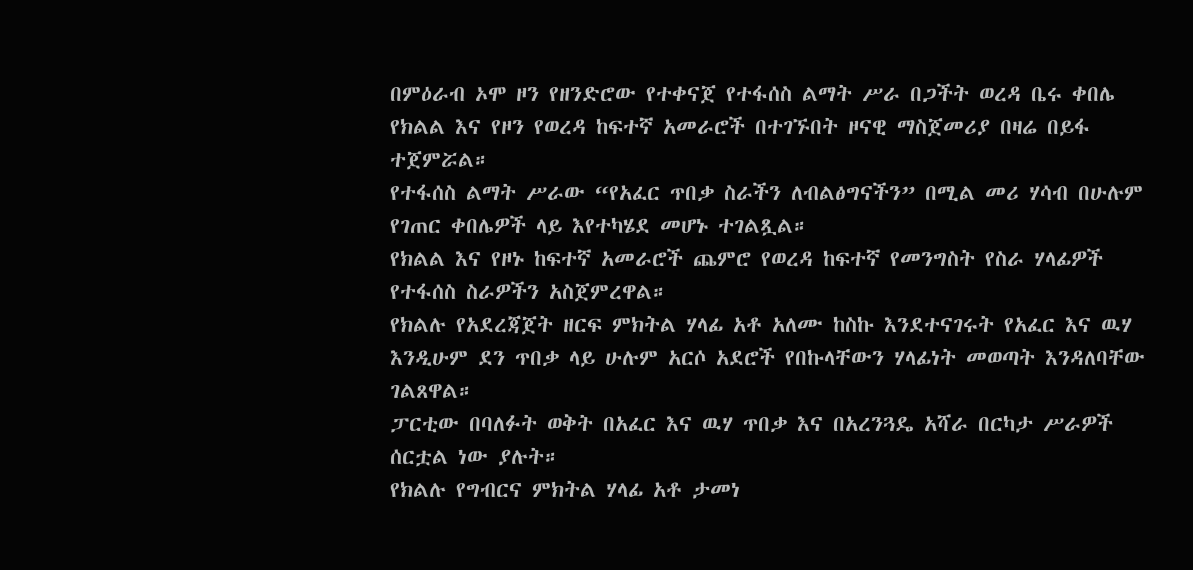በምዕራብ ኦሞ ዞን የዘንድሮው የተቀናጀ የተፋሰስ ልማት ሥራ በጋችት ወረዳ ቤሩ ቀበሌ የክልል እና የዞን የወረዳ ከፍተኛ አመራሮች በተገኙበት ዞናዊ ማስጀመሪያ በዛሬ በይፋ ተጀምሯል።
የተፋሰስ ልማት ሥራው “የአፈር ጥበቃ ስራችን ለብልፅግናችን” በሚል መሪ ሃሳብ በሁሉም የገጠር ቀበሌዎች ላይ እየተካሄደ መሆኑ ተገልጿል።
የክልል እና የዞኑ ከፍተኛ አመራሮች ጨምሮ የወረዳ ከፍተኛ የመንግስት የስራ ሃላፊዎች የተፋሰስ ስራዎችን አስጀምረዋል።
የክልሉ የአደረጃጀት ዘርፍ ምክትል ሃላፊ አቶ አለሙ ከስኩ እንደተናገሩት የአፈር እና ዉሃ እንዲሁም ደን ጥበቃ ላይ ሁሉም አርሶ አደሮች የበኩላቸውን ሃላፊነት መወጣት እንዳለባቸው ገልጸዋል።
ፓርቲው በባለፉት ወቅት በአፈር እና ዉሃ ጥበቃ እና በአረንጓዴ አሻራ በርካታ ሥራዎች ሰርቷል ነው ያሉት።
የክልሉ የግብርና ምክትል ሃላፊ አቶ ታመነ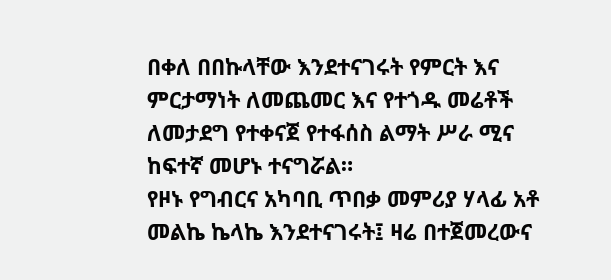በቀለ በበኩላቸው እንደተናገሩት የምርት እና ምርታማነት ለመጨመር እና የተጎዱ መሬቶች ለመታደግ የተቀናጀ የተፋሰስ ልማት ሥራ ሚና ከፍተኛ መሆኑ ተናግሯል።
የዞኑ የግብርና አካባቢ ጥበቃ መምሪያ ሃላፊ አቶ መልኬ ኬላኬ እንደተናገሩት፤ ዛሬ በተጀመረውና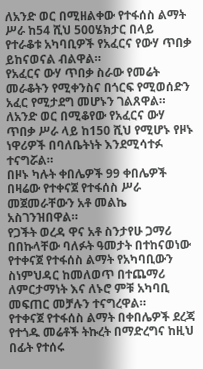ለአንድ ወር በሚዘልቀው የተፋሰስ ልማት ሥራ ከ54 ሺህ 500ሄክታር በላይ የተራቆቱ አካባቢዎች የአፈርና የውሃ ጥበቃ ይከናወናል ብልዋል።
የአፈርና ውሃ ጥበቃ ስራው የመሬት መራቆትን የሚቀንስና በጎርፍ የሚወሰድን አፈር የሚታደግ መሆኑን ገልጸዋል።
ለአንድ ወር በሚቆየው የአፈርና ውሃ ጥበቃ ሥራ ላይ ከ150 ሺህ የሚሆኑ የዞኑ ነዋሪዎች በባለቤትነት እንደሚሳተፉ ተናግሯል።
በዞኑ ካሉት ቀበሌዎች 99 ቀበሌዎች በዛሬው የተቀናጀ የተፋሰስ ሥራ መጀመራቸውን አቶ መልኬ አስገንዝበዋል።
የጋችት ወረዳ ዋና አቶ ስንታየሁ ጋማሪ በበኩላቸው ባለፉት ዓመታት በተከናወነው የተቀናጀ የተፋሰስ ልማት የአካባቢውን ስነምህዳር ከመለወጥ በተጨማሪ ለምርታማነት እና ለኑሮ ምቹ አካባቢ መፍጠር መቻሉን ተናግረዋል።
የተቀናጀ የተፋሰስ ልማት በቀበሌዎች ደረጃ የተጎዱ መሬቶች ትኩረት በማድረግና ከዚህ በፊት የተሰሩ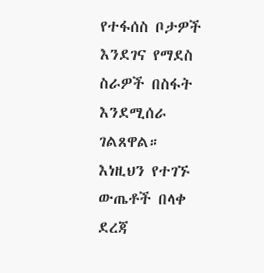የተፋሰስ ቦታዎች እንደገና የማደስ ስራዎች በስፋት እንደሚሰራ ገልጸዋል።
እነዚህን የተገኙ ውጤቶች በላቀ ደረጃ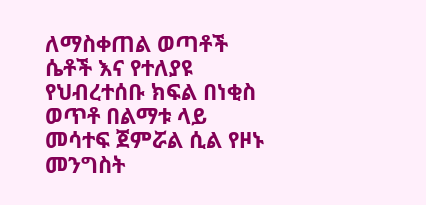ለማስቀጠል ወጣቶች ሴቶች እና የተለያዩ የህብረተሰቡ ክፍል በነቂስ ወጥቶ በልማቱ ላይ መሳተፍ ጀምሯል ሲል የዞኑ መንግስት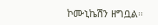ኮሙኒኬሽን ዘግቧል።